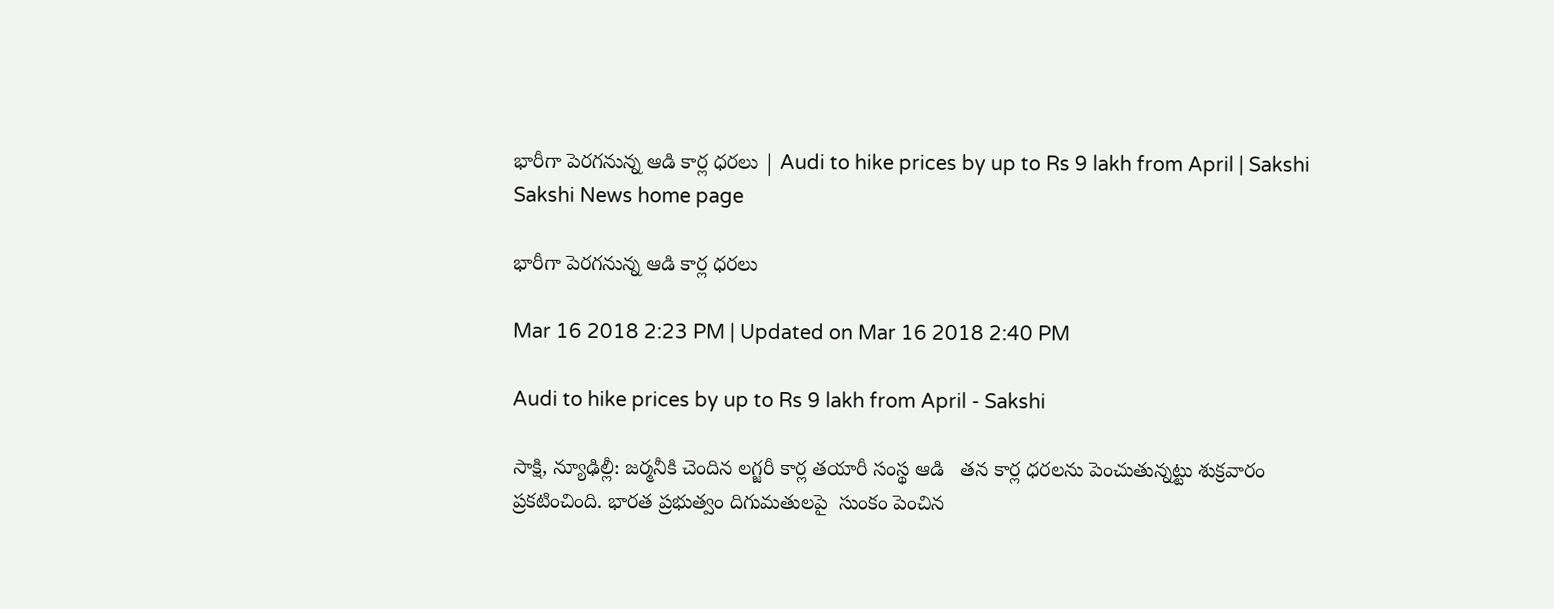భారీగా పెరగనున్న ఆడి కార్ల ధరలు | Audi to hike prices by up to Rs 9 lakh from April | Sakshi
Sakshi News home page

భారీగా పెరగనున్న ఆడి కార్ల ధరలు

Mar 16 2018 2:23 PM | Updated on Mar 16 2018 2:40 PM

Audi to hike prices by up to Rs 9 lakh from April - Sakshi

సాక్షి, న్యూఢిల్లీ: జర్మనీకి చెందిన లగ్జరీ కార్ల తయారీ సంస్థ ఆడి   తన కార్ల ధరలను పెంచుతున్నట్టు శుక్రవారం ప్రకటించింది. భారత ప్రభుత్వం దిగుమతులపై  సుంకం పెంచిన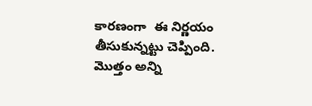కారణంగా  ఈ నిర్ణయం తీసుకున్నట్టు చెప్పింది. మొత్తం అన్ని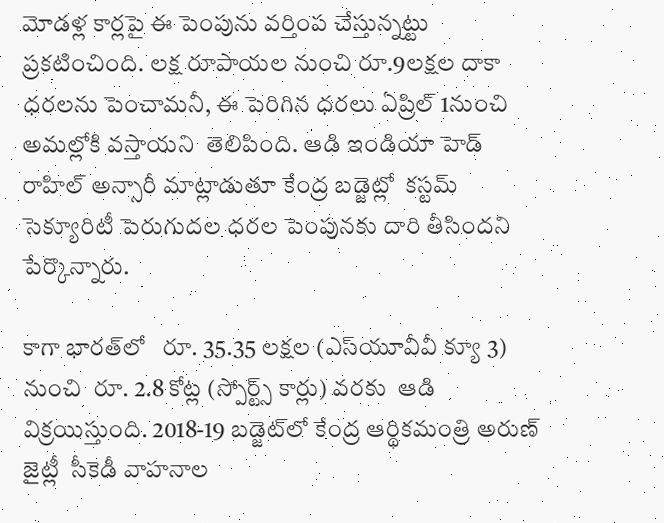మోడళ్ల కార్లపై ఈ పెంపును వర్తింప చేస్తున్నట్టు ప్రకటించింది. లక్ష రూపాయల నుంచి రూ.9లక్షల దాకా  ధరలను పెంచామనీ, ఈ పెరిగిన ధరలు ఏప్రిల్‌ 1నుంచి అమల్లోకి వస్తాయని  తెలిపింది. ఆడి ఇండియా హెడ్ రాహిల్ అన్సారీ మాట్లాడుతూ కేంద్ర బడ్జెట్లో  కస్టమ్ సెక్యూరిటీ పెరుగుదల ధరల పెంపునకు దారి తీసిందని పేర్కొన్నారు.

కాగా భారత్‌లో   రూ. 35.35 లక్షల (ఎస్‌యూవీవీ క్యూ 3) నుంచి  రూ. 2.8 కోట్ల (స్పోర్ట్స్ కార్లు) వరకు  ఆడి విక్రయిస్తుంది. 2018-19 బడ్జెట్‌లో కేంద్ర ఆర్థికమంత్రి అరుణ్‌  జైట్లీ  సీకెడీ వాహనాల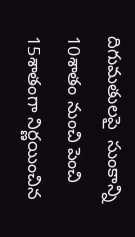దిగుమతులపై  సుంకాన్ని 10శాతం నుంచి పెంచి 15శాతంగా నిర్ణయించిన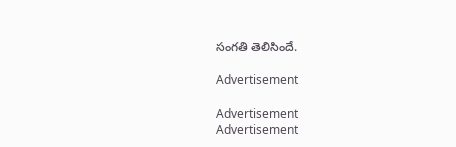సంగతి తెలిసిందే.

Advertisement

Advertisement
Advertisement